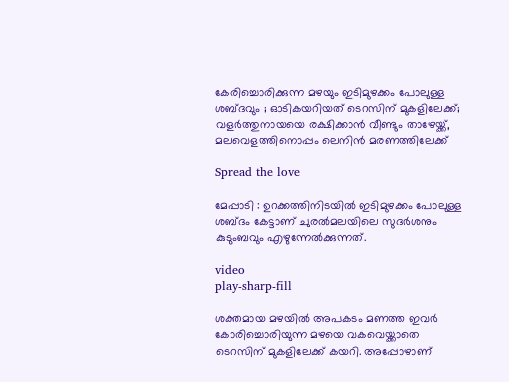കേരിച്ചൊരിക്കുന്ന മഴയും ഇടിമുഴക്കം പോലുള്ള ശബ്ദവും ; ഓടികയറിയത് ടെറസിന് മുകളിലേക്ക്; വളർത്തുനായയെ രക്ഷിക്കാൻ വീണ്ടും താഴേയ്ക്ക്, മലവെളത്തിനൊപ്പം ലെനിൻ മരണത്തിലേക്ക്

Spread the love

മേപ്പാടി : ഉറക്കത്തിനിടയില്‍ ഇടിമുഴക്കം പോലുള്ള ശബ്ദം കേട്ടാണ് ചുരല്‍മലയിലെ സുദര്‍ശനും കുടുംബവും എഴുന്നേല്‍ക്കുന്നത്.

video
play-sharp-fill

ശക്തമായ മഴയില്‍ അപകടം മണത്ത ഇവര്‍ കോരിച്ചൊരിയുന്ന മഴയെ വകവെയ്ക്കാതെ ടെറസിന് മുകളിലേക്ക് കയറി. അപ്പോഴാണ്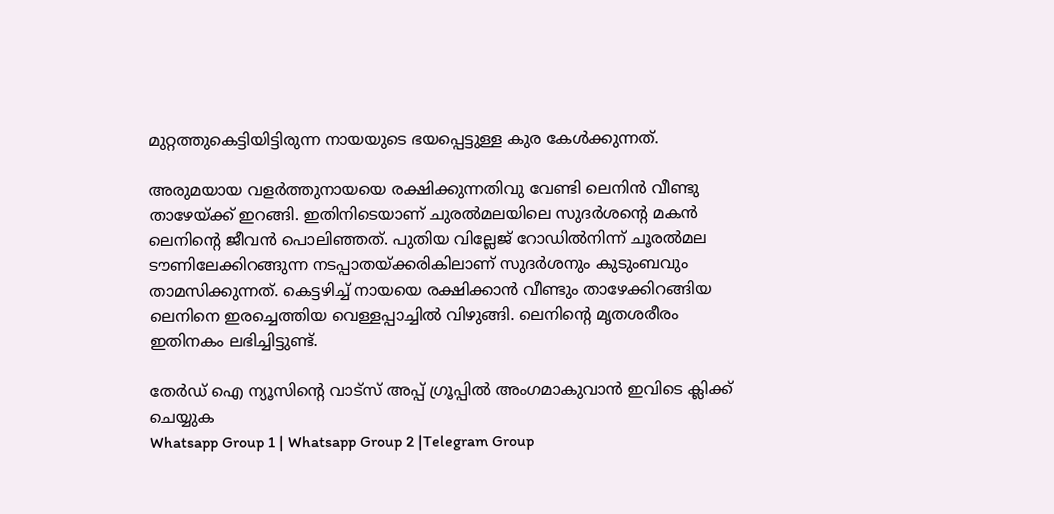മുറ്റത്തുകെട്ടിയിട്ടിരുന്ന നായയുടെ ഭയപ്പെട്ടുള്ള കുര കേള്‍ക്കുന്നത്.

അരുമയായ വളര്‍ത്തുനായയെ രക്ഷിക്കുന്നതിവു വേണ്ടി ലെനിന്‍ വീണ്ടു താഴേയ്ക്ക് ഇറങ്ങി. ഇതിനിടെയാണ് ചുരല്‍മലയിലെ സുദര്‍ശന്റെ മകന്‍ ലെനിന്റെ ജീവന്‍ പൊലിഞ്ഞത്. പുതിയ വില്ലേജ് റോഡില്‍നിന്ന് ചൂരല്‍മല ടൗണിലേക്കിറങ്ങുന്ന നടപ്പാതയ്ക്കരികിലാണ് സുദര്‍ശനും കുടുംബവും താമസിക്കുന്നത്. കെട്ടഴിച്ച്‌ നായയെ രക്ഷിക്കാന്‍ വീണ്ടും താഴേക്കിറങ്ങിയ ലെനിനെ ഇരച്ചെത്തിയ വെള്ളപ്പാച്ചില്‍ വിഴുങ്ങി. ലെനിന്റെ മൃതശരീരം ഇതിനകം ലഭിച്ചിട്ടുണ്ട്.

തേർഡ് ഐ ന്യൂസിന്റെ വാട്സ് അപ്പ് ഗ്രൂപ്പിൽ അംഗമാകുവാൻ ഇവിടെ ക്ലിക്ക് ചെയ്യുക
Whatsapp Group 1 | Whatsapp Group 2 |Telegram Group